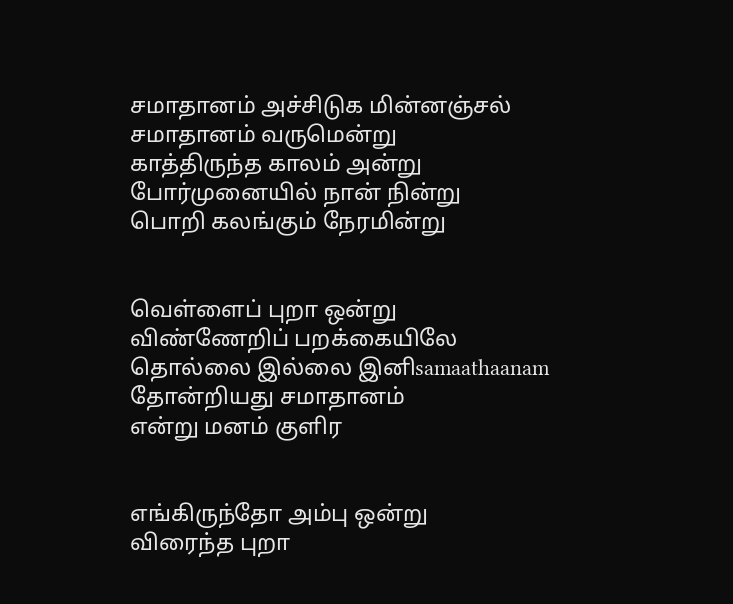சமாதானம் அச்சிடுக மின்னஞ்சல்
சமாதானம் வருமென்று
காத்திருந்த காலம் அன்று
போர்முனையில் நான் நின்று
பொறி கலங்கும் நேரமின்று


வெள்ளைப் புறா ஒன்று
விண்ணேறிப் பறக்கையிலே
தொல்லை இல்லை இனிsamaathaanam
தோன்றியது சமாதானம்
என்று மனம் குளிர


எங்கிருந்தோ அம்பு ஒன்று
விரைந்த புறா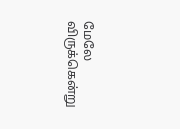மேலே
விருக்கென்று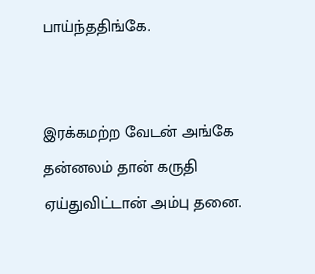பாய்ந்ததிங்கே.


இரக்கமற்ற வேடன் அங்கே
தன்னலம் தான் கருதி
ஏய்துவிட்டான் அம்பு தனை.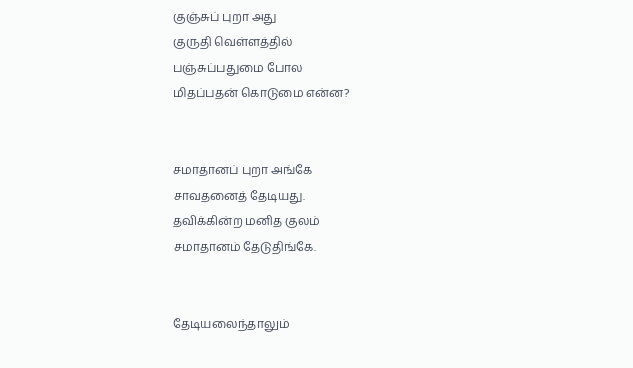குஞ்சுப் புறா அது
குருதி வெள்ளத்தில்
பஞ்சுப்பதுமை போல
மிதப்பதன் கொடுமை என்ன?


சமாதானப் புறா அங்கே
சாவதனைத் தேடியது.
தவிக்கின்ற மனித குலம்
சமாதானம் தேடுதிங்கே.


தேடியலைந்தாலும்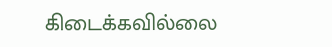கிடைக்கவில்லை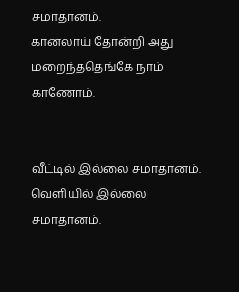சமாதானம்.
கானலாய் தோன்றி அது
மறைந்ததெங்கே நாம் காணோம்.


வீட்டில் இல்லை சமாதானம்.
வெளியில் இல்லை சமாதானம்.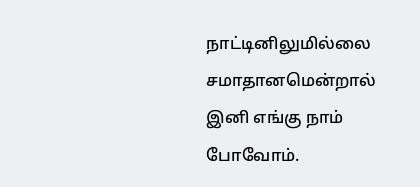நாட்டினிலுமில்லை சமாதானமென்றால்
இனி எங்கு நாம் போவோம்.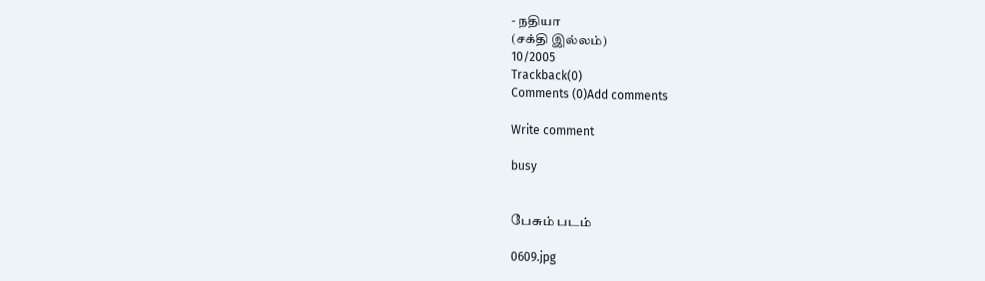- நதியா
(சக்தி இல்லம்)
10/2005
Trackback(0)
Comments (0)Add comments

Write comment

busy


பேசும் படம்

0609.jpg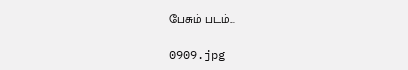பேசும் படம்...

0909.jpg